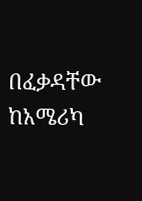በፈቃዳቸው ከአሜሪካ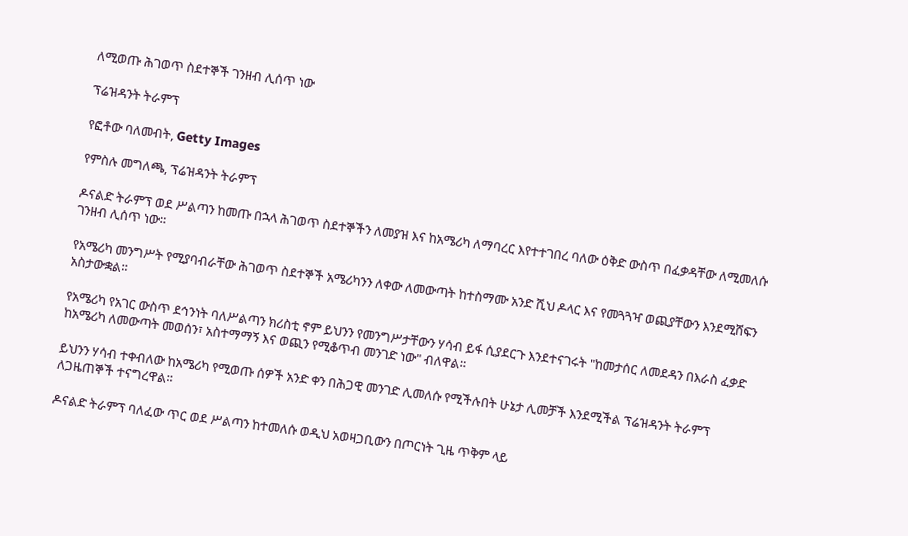ለሚወጡ ሕገወጥ ስደተኞች ገንዘብ ሊሰጥ ነው

ፕሬዝዳንት ትራምፕ

የፎቶው ባለመብት, Getty Images

የምስሉ መግለጫ, ፕሬዝዳንት ትራምፕ

ዶናልድ ትራምፕ ወደ ሥልጣን ከመጡ በኋላ ሕገወጥ ስደተኞችን ለመያዝ እና ከአሜሪካ ለማባረር እየተተገበረ ባለው ዕቅድ ውስጥ በፈቃዳቸው ለሚመለሱ ገንዘብ ሊሰጥ ነው።

የአሜሪካ መንግሥት የሚያባብራቸው ሕገወጥ ስደተኞች አሜሪካንን ለቀው ለመውጣት ከተስማሙ አንድ ሺህ ዶላር እና የመጓጓዣ ወጪያቸውን እንደሚሸፍን አስታውቋል።

የአሜሪካ የአገር ውስጥ ደኅንነት ባለሥልጣን ክሪስቲ ኖም ይህንን የመንግሥታቸውን ሃሳብ ይፋ ሲያደርጉ እንደተናገሩት "ከመታሰር ለመደዳን በእራስ ፈቃድ ከአሜሪካ ለመውጣት መወሰን፣ አስተማማኝ እና ወጪን የሚቆጥብ መንገድ ነው" ብለዋል።

ይህንን ሃሳብ ተቀብለው ከአሜሪካ የሚወጡ ሰዎች አንድ ቀን በሕጋዊ መንገድ ሊመለሱ የሚችሉበት ሁኔታ ሊመቻች እንደሚችል ፕሬዝዳንት ትራምፕ ለጋዜጠኞች ተናግረዋል።

ዶናልድ ትራምፕ ባለፈው ጥር ወደ ሥልጣን ከተመለሱ ወዲህ አወዛጋቢውን በጦርነት ጊዜ ጥቅም ላይ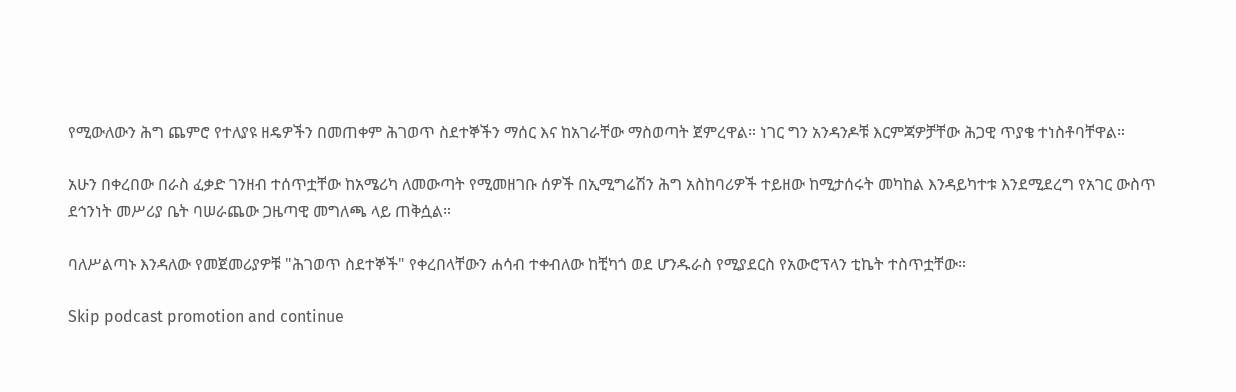የሚውለውን ሕግ ጨምሮ የተለያዩ ዘዴዎችን በመጠቀም ሕገወጥ ስደተኞችን ማሰር እና ከአገራቸው ማስወጣት ጀምረዋል። ነገር ግን አንዳንዶቹ እርምጃዎቻቸው ሕጋዊ ጥያቄ ተነስቶባቸዋል።

አሁን በቀረበው በራስ ፈቃድ ገንዘብ ተሰጥቷቸው ከአሜሪካ ለመውጣት የሚመዘገቡ ሰዎች በኢሚግሬሽን ሕግ አስከባሪዎች ተይዘው ከሚታሰሩት መካከል እንዳይካተቱ እንደሚደረግ የአገር ውስጥ ደኅንነት መሥሪያ ቤት ባሠራጨው ጋዜጣዊ መግለጫ ላይ ጠቅሷል።

ባለሥልጣኑ እንዳለው የመጀመሪያዎቹ "ሕገወጥ ስደተኞች" የቀረበላቸውን ሐሳብ ተቀብለው ከቺካጎ ወደ ሆንዱራስ የሚያደርስ የአውሮፕላን ቲኬት ተስጥቷቸው።

Skip podcast promotion and continue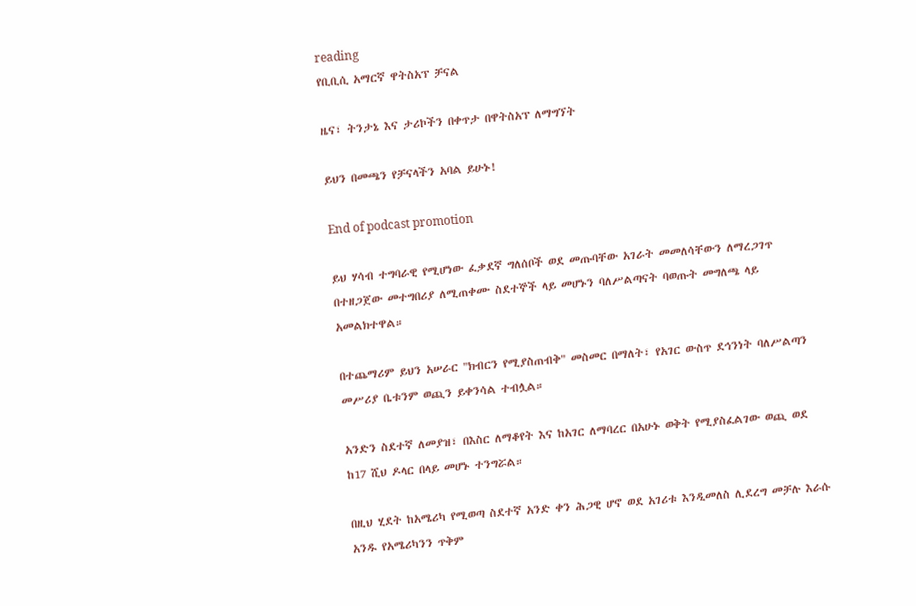reading
የቢቢሲ አማርኛ ዋትስአፕ ቻናል

ዜና፣ ትንታኔ እና ታሪኮችን በቀጥታ በዋትስአፕ ለማግኘት

ይህን በመጫን የቻናላችን አባል ይሁኑ!

End of podcast promotion

ይህ ሃሳብ ተግባራዊ የሚሆነው ፈቃደኛ ግለሰቦች ወደ መጡባቸው አገራት መመለሳቸውን ለማረጋገጥ በተዘጋጀው መተግበሪያ ለሚጠቀሙ ስደተኞች ላይ መሆኑን ባለሥልጣናት ባወጡት መግለጫ ላይ አመልክተዋል።

በተጨማሪም ይህን አሠራር "ክብርን የሚያስጠብቅ" መስመር በማለት፣ የአገር ውስጥ ደኅንነት ባለሥልጣን መሥሪያ ቤቱንም ወጪን ይቀንሳል ተብሏል።

አንድን ስደተኛ ለመያዝ፣ በእስር ለማቆየት እና ከአገር ለማባረር በአሁኑ ወቅት የሚያስፈልገው ወጪ ወደ ከ17 ሺህ ዶላር በላይ መሆኑ ተንግሯል።

በዚህ ሂደት ከአሜሪካ የሚወጣ ስደተኛ አንድ ቀን ሕጋዊ ሆኖ ወደ አገሪቱ እንዲመለስ ሊደረግ መቻሉ እራሱ አንዱ የአሜሪካንን ጥቅም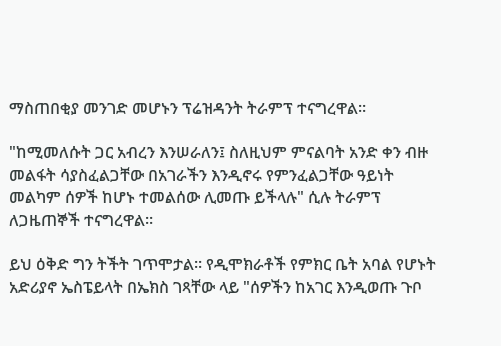ማስጠበቂያ መንገድ መሆኑን ፕሬዝዳንት ትራምፕ ተናግረዋል።

"ከሚመለሱት ጋር አብረን እንሠራለን፤ ስለዚህም ምናልባት አንድ ቀን ብዙ መልፋት ሳያስፈልጋቸው በአገራችን እንዲኖሩ የምንፈልጋቸው ዓይነት መልካም ሰዎች ከሆኑ ተመልሰው ሊመጡ ይችላሉ" ሲሉ ትራምፕ ለጋዜጠኞች ተናግረዋል።

ይህ ዕቅድ ግን ትችት ገጥሞታል። የዲሞክራቶች የምክር ቤት አባል የሆኑት አድሪያኖ ኤስፔይላት በኤክስ ገጻቸው ላይ "ሰዎችን ከአገር እንዲወጡ ጉቦ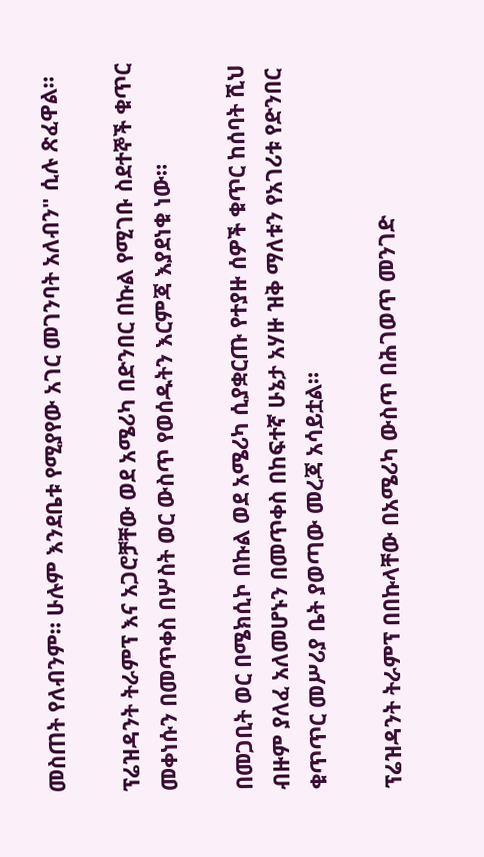መስጠት የለብንም። ሁሉም እንደቤቱ የሚያየው አገር መገንባት አለብን" ሲሉ ጽፈዋል።

ፕሬዝዳንት ትራምፕ እና አጋሮቻቸው ወደ አሜሪካ በድንበር በኩል የሚገቡ ስደተኞች ቁጥር መቀነሱን በመጥቀስ በሦስት ወር ውስጥ የወሰዱትን እርምጃ እያደነቁ ነው።

በመጋቢት ወር በሜክሲኮ በኩል ወደ አሜሪካ ሲያቋርጡ የተያዙ ሰዎች ቁጥር ከሰባት ሺህ ብዙም ያለፈ አለመሆኑን በመጥቀስ በከፍተኛ ሁኔታ አሃዙ ዝቅ ማለቱን የአገሪቱ የድንበር ቁጥጥር መሥሪያ ቤት ያወጣው መረጃ አሳይቷል።

ፕሬዝዳንት ትራምፕ በበኩላቸው በአሜሪካ ውስጥ በሕገወጥ መንገድ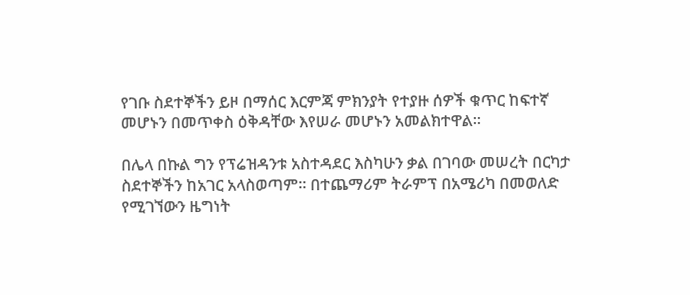የገቡ ስደተኞችን ይዞ በማሰር እርምጃ ምክንያት የተያዙ ሰዎች ቁጥር ከፍተኛ መሆኑን በመጥቀስ ዕቅዳቸው እየሠራ መሆኑን አመልክተዋል።

በሌላ በኩል ግን የፕሬዝዳንቱ አስተዳደር እስካሁን ቃል በገባው መሠረት በርካታ ስደተኞችን ከአገር አላስወጣም። በተጨማሪም ትራምፕ በአሜሪካ በመወለድ የሚገኘውን ዜግነት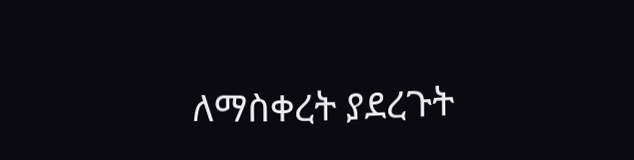ለማስቀረት ያደረጉት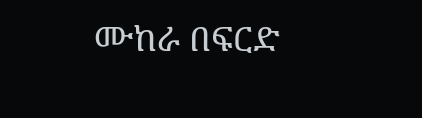ሙከራ በፍርድ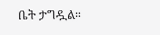ቤት ታግዷል።